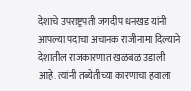देशाचे उपराष्ट्रपती जगदीप धनखड यांनी आपल्या पदाचा अचानक राजीनामा दिल्याने देशातील राजकारणात खळबळ उडाली आहे. त्यांनी तब्येतीच्या कारणाचा हवाला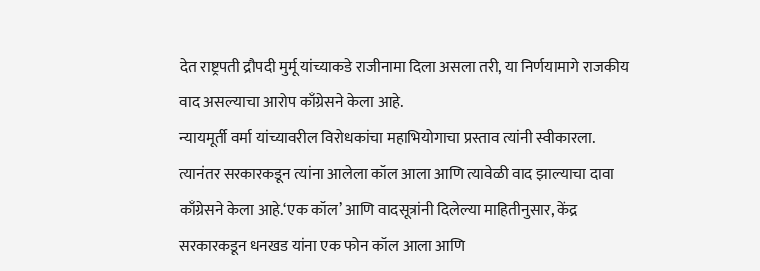देत राष्ट्रपती द्रौपदी मुर्मू यांच्याकडे राजीनामा दिला असला तरी, या निर्णयामागे राजकीय वाद असल्याचा आरोप काँग्रेसने केला आहे.
न्यायमूर्ती वर्मा यांच्यावरील विरोधकांचा महाभियोगाचा प्रस्ताव त्यांनी स्वीकारला. त्यानंतर सरकारकडून त्यांना आलेला कॉल आला आणि त्यावेळी वाद झाल्याचा दावा काँग्रेसने केला आहे.‘एक कॉल’ आणि वादसूत्रांनी दिलेल्या माहितीनुसार, केंद्र सरकारकडून धनखड यांना एक फोन कॉल आला आणि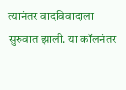त्यानंतर वादविवादाला सुरुवात झाली. या कॉलनंतर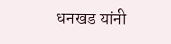धनखड यांनी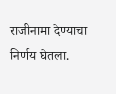राजीनामा देण्याचा निर्णय घेतला.